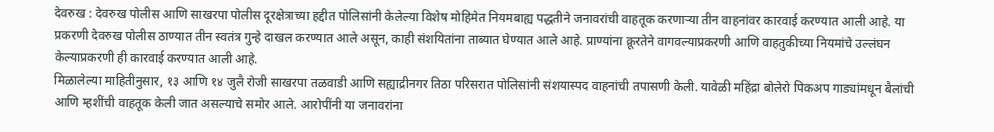देवरुख : देवरुख पोलीस आणि साखरपा पोलीस दूरक्षेत्राच्या हद्दीत पोलिसांनी केलेल्या विशेष मोहिमेत नियमबाह्य पद्धतीने जनावरांची वाहतूक करणाऱ्या तीन वाहनांवर कारवाई करण्यात आली आहे. या प्रकरणी देवरुख पोलीस ठाण्यात तीन स्वतंत्र गुन्हे दाखल करण्यात आले असून, काही संशयितांना ताब्यात घेण्यात आले आहे. प्राण्यांना क्रूरतेने वागवल्याप्रकरणी आणि वाहतुकीच्या नियमांचे उल्लंघन केल्याप्रकरणी ही कारवाई करण्यात आली आहे.
मिळालेल्या माहितीनुसार, १३ आणि १४ जुलै रोजी साखरपा तळवाडी आणि सह्याद्रीनगर तिठा परिसरात पोलिसांनी संशयास्पद वाहनांची तपासणी केली. यावेळी महिंद्रा बोलेरो पिकअप गाड्यांमधून बैलांची आणि म्हशींची वाहतूक केली जात असल्याचे समोर आले. आरोपींनी या जनावरांना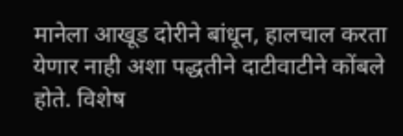मानेला आखूड दोरीने बांधून, हालचाल करता येणार नाही अशा पद्धतीने दाटीवाटीने कोंबले होते. विशेष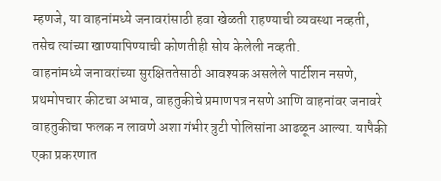म्हणजे, या वाहनांमध्ये जनावरांसाठी हवा खेळती राहण्याची व्यवस्था नव्हती, तसेच त्यांच्या खाण्यापिण्याची कोणतीही सोय केलेली नव्हती.
वाहनांमध्ये जनावरांच्या सुरक्षिततेसाठी आवश्यक असलेले पार्टीशन नसणे, प्रथमोपचार कीटचा अभाव, वाहतुकीचे प्रमाणपत्र नसणे आणि वाहनांवर जनावरे वाहतुकीचा फलक न लावणे अशा गंभीर त्रुटी पोलिसांना आढळून आल्या. यापैकी एका प्रकरणात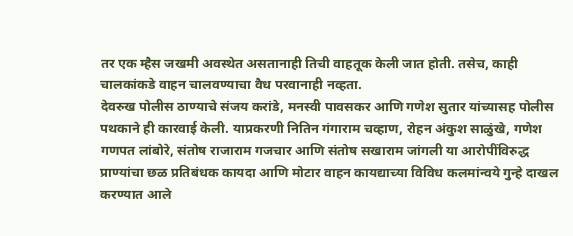तर एक म्हैस जखमी अवस्थेत असतानाही तिची वाहतूक केली जात होती. तसेच, काही चालकांकडे वाहन चालवण्याचा वैध परवानाही नव्हता.
देवरुख पोलीस ठाण्याचे संजय करांडे, मनस्वी पावसकर आणि गणेश सुतार यांच्यासह पोलीस पथकाने ही कारवाई केली. याप्रकरणी नितिन गंगाराम चव्हाण, रोहन अंकुश साळुंखे, गणेश गणपत लांबोरे, संतोष राजाराम गजचार आणि संतोष सखाराम जांगली या आरोपींविरुद्ध प्राण्यांचा छळ प्रतिबंधक कायदा आणि मोटार वाहन कायद्याच्या विविध कलमांन्वये गुन्हे दाखल करण्यात आले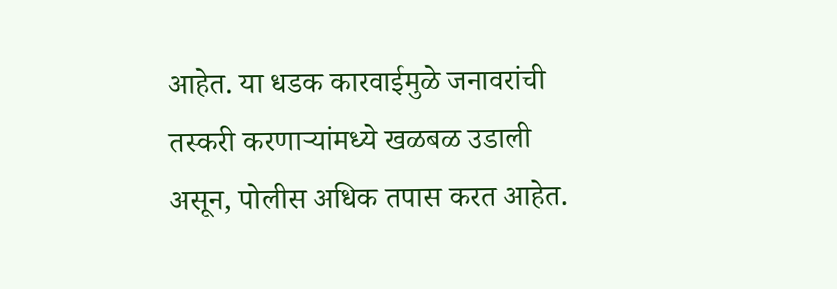आहेत. या धडक कारवाईमुळे जनावरांची तस्करी करणाऱ्यांमध्ये खळबळ उडाली असून, पोलीस अधिक तपास करत आहेत.